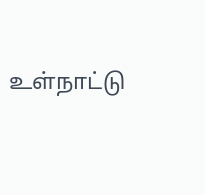உள்நாட்டு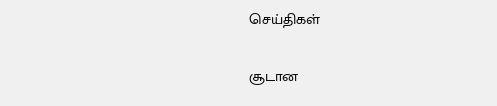செய்திகள்

சூடான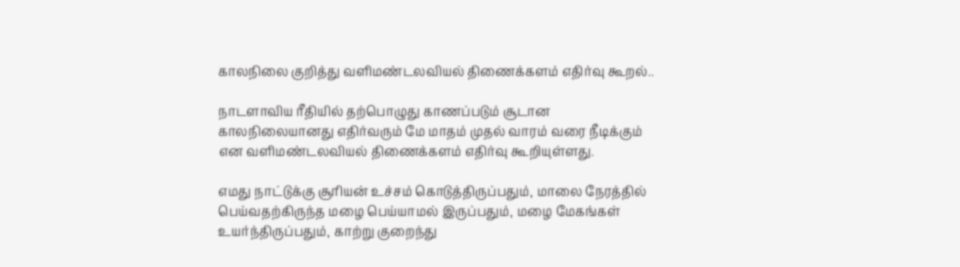காலநிலை குறித்து வளிமண்டலவியல் திணைக்களம் எதிர்வு கூறல்..

நாடளாவிய ரீதியில் தற்பொழுது காணப்படும் சூடான காலநிலையானது எதிர்வரும் மே மாதம் முதல் வாரம் வரை நீடிக்கும் என வளிமண்டலவியல் திணைக்களம் எதிர்வு கூறியுள்ளது.

எமது நாட்டுக்கு சூரியன் உச்சம் கொடுத்திருப்பதும், மாலை நேரத்தில் பெய்வதற்கிருந்த மழை பெய்யாமல் இருப்பதும், மழை மேகங்கள் உயர்ந்திருப்பதும், காற்று குறைந்து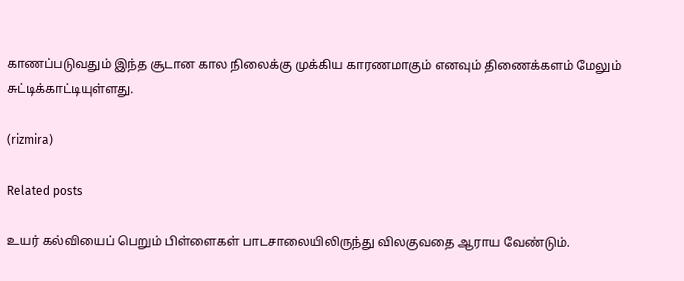காணப்படுவதும் இந்த சூடான கால நிலைக்கு முக்கிய காரணமாகும் எனவும் திணைக்களம் மேலும் சுட்டிக்காட்டியுள்ளது.

(rizmira)

Related posts

உயர் கல்வியைப் பெறும் பிள்ளைகள் பாடசாலையிலிருந்து விலகுவதை ஆராய வேண்டும்.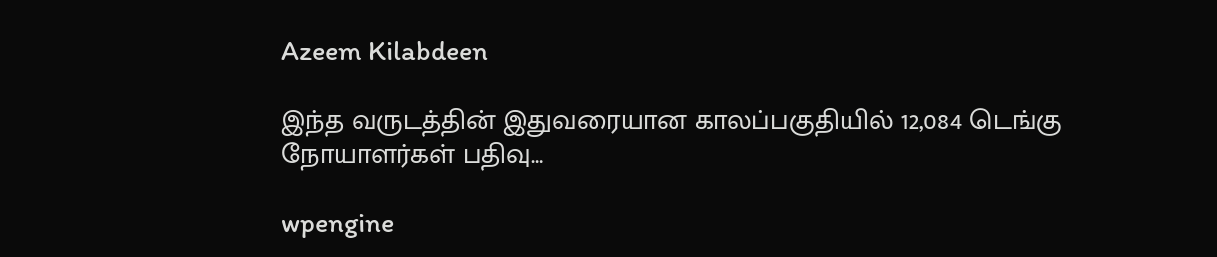Azeem Kilabdeen

இந்த வருடத்தின் இதுவரையான காலப்பகுதியில் 12,084 டெங்கு நோயாளர்கள் பதிவு…

wpengine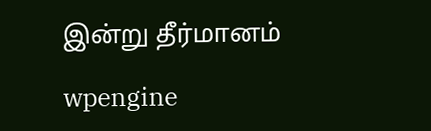இன்று தீர்மானம்

wpengine